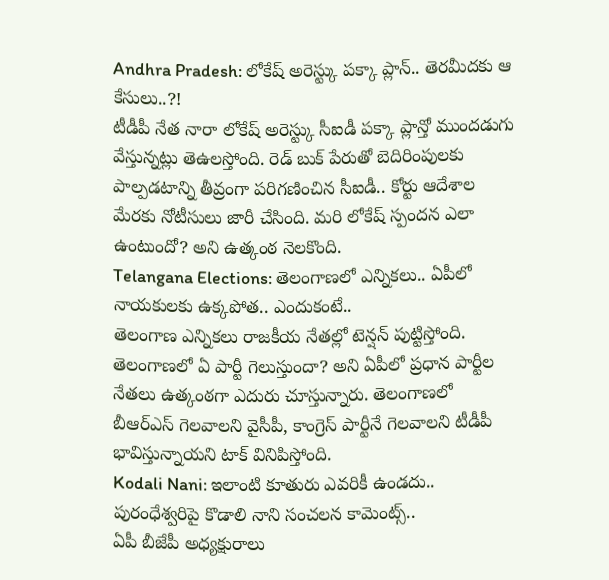Andhra Pradesh: లోకేష్ అరెస్ట్కు పక్కా ప్లాన్.. తెరమీదకు ఆ కేసులు..?!
టీడీపీ నేత నారా లోకేష్ అరెస్ట్కు సీఐడీ పక్కా ప్లాన్తో ముందడుగు వేస్తున్నట్లు తెఉలస్తోంది. రెడ్ బుక్ పేరుతో బెదిరింపులకు పాల్పడటాన్ని తీవ్రంగా పరిగణించిన సీఐడీ.. కోర్టు ఆదేశాల మేరకు నోటీసులు జారీ చేసింది. మరి లోకేష్ స్పందన ఎలా ఉంటుందో? అని ఉత్కంఠ నెలకొంది.
Telangana Elections: తెలంగాణలో ఎన్నికలు.. ఏపీలో నాయకులకు ఉక్కపోత.. ఎందుకంటే..
తెలంగాణ ఎన్నికలు రాజకీయ నేతల్లో టెన్షన్ పుట్టిస్తోంది. తెలంగాణలో ఏ పార్టీ గెలుస్తుందా? అని ఏపీలో ప్రధాన పార్టీల నేతలు ఉత్కంఠగా ఎదురు చూస్తున్నారు. తెలంగాణలో బీఆర్ఎస్ గెలవాలని వైసీపీ, కాంగ్రెస్ పార్టీనే గెలవాలని టీడీపీ భావిస్తున్నాయని టాక్ వినిపిస్తోంది.
Kodali Nani: ఇలాంటి కూతురు ఎవరికీ ఉండదు.. పురంధేశ్వరిపై కొడాలి నాని సంచలన కామెంట్స్..
ఏపీ బీజేపీ అధ్యక్షురాలు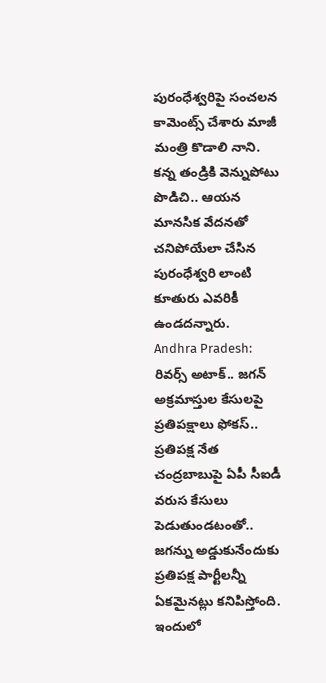పురంధేశ్వరిపై సంచలన కామెంట్స్ చేశారు మాజీ మంత్రి కొడాలి నాని. కన్న తండ్రికి వెన్నుపోటు పొడిచి.. ఆయన మానసిక వేదనతో చనిపోయేలా చేసిన పురంధేశ్వరి లాంటి కూతురు ఎవరికీ ఉండదన్నారు.
Andhra Pradesh: రివర్స్ అటాక్.. జగన్ అక్రమాస్తుల కేసులపై ప్రతిపక్షాలు ఫోకస్..
ప్రతిపక్ష నేత చంద్రబాబుపై ఏపీ సీఐడీ వరుస కేసులు పెడుతుండటంతో.. జగన్ను అడ్డుకునేందుకు ప్రతిపక్ష పార్టీలన్నీ ఏకమైనట్లు కనిపిస్తోంది. ఇందులో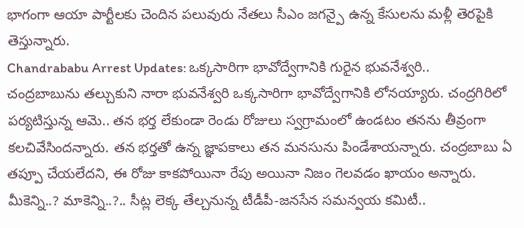భాగంగా ఆయా పార్టీలకు చెందిన పలువురు నేతలు సీఎం జగన్పై ఉన్న కేసులను మళ్లీ తెరపైకి తెస్తున్నారు.
Chandrababu Arrest Updates: ఒక్కసారిగా భావోద్వేగానికి గురైన భువనేశ్వరి..
చంద్రబాబును తల్చుకుని నారా భువనేశ్వరి ఒక్కసారిగా భావోద్వేగానికి లోనయ్యారు. చంద్రగిరిలో పర్యటిస్తున్న ఆమె.. తన భర్త లేకుండా రెండు రోజులు స్వగ్రామంలో ఉండటం తనను తీవ్రంగా కలచివేసిందన్నారు. తన భర్తతో ఉన్న జ్ఞాపకాలు తన మనసును పిండేశాయన్నారు. చంద్రబాబు ఏ తప్పూ చేయలేదని, ఈ రోజు కాకపోయినా రేపు అయినా నిజం గెలవడం ఖాయం అన్నారు.
మీకెన్ని..? మాకెన్ని..?.. సీట్ల లెక్క తేల్చనున్న టీడీపీ-జనసేన సమన్వయ కమిటీ..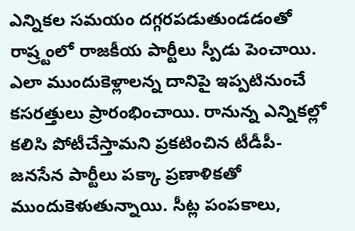ఎన్నికల సమయం దగ్గరపడుతుండడంతో రాష్ర్టంలో రాజకీయ పార్టీలు స్పీడు పెంచాయి. ఎలా ముందుకెళ్లాలన్న దానిపై ఇప్పటినుంచే కసరత్తులు ప్రారంభించాయి. రానున్న ఎన్నికల్లో కలిసి పోటీచేస్తామని ప్రకటించిన టీడీపీ-జనసేన పార్టీలు పక్కా ప్రణాళికతో ముందుకెళుతున్నాయి. సీట్ల పంపకాలు,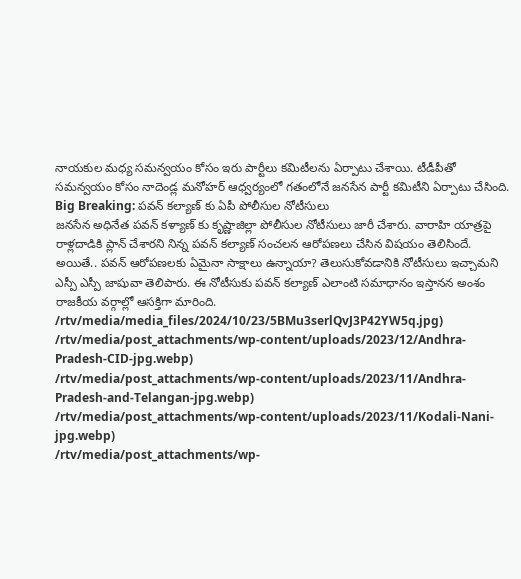నాయకుల మధ్య సమన్వయం కోసం ఇరు పార్టీలు కమిటీలను ఏర్పాటు చేశాయి. టీడీపీతో సమన్వయం కోసం నాదెండ్ల మనోహర్ ఆధ్వర్యంలో గతంలోనే జనసేన పార్టీ కమిటీని ఏర్పాటు చేసింది.
Big Breaking: పవన్ కల్యాణ్ కు ఏపీ పోలీసుల నోటీసులు
జనసేన అధినేత పవన్ కళ్యాణ్ కు కృష్ణాజిల్లా పోలీసుల నోటీసులు జారీ చేశారు. వారాహి యాత్రపై రాళ్లదాడికి ప్లాన్ చేశారని నిన్న పవన్ కల్యాణ్ సంచలన ఆరోపణలు చేసిన విషయం తెలిసిందే. అయితే.. పవన్ ఆరోపణలకు ఏమైనా సాక్షాలు ఉన్నాయా? తెలుసుకోవడానికి నోటీసులు ఇచ్చామని ఎస్పీ ఎస్పీ జాషువా తెలిపారు. ఈ నోటీసుకు పవన్ కల్యాణ్ ఎలాంటి సమాధానం ఇస్తానన అంశం రాజకీయ వర్గాల్లో ఆసక్తిగా మారింది.
/rtv/media/media_files/2024/10/23/5BMu3serlQvJ3P42YW5q.jpg)
/rtv/media/post_attachments/wp-content/uploads/2023/12/Andhra-Pradesh-CID-jpg.webp)
/rtv/media/post_attachments/wp-content/uploads/2023/11/Andhra-Pradesh-and-Telangan-jpg.webp)
/rtv/media/post_attachments/wp-content/uploads/2023/11/Kodali-Nani-jpg.webp)
/rtv/media/post_attachments/wp-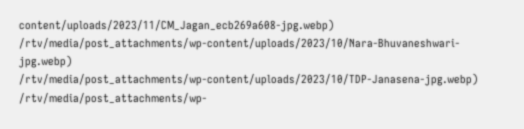content/uploads/2023/11/CM_Jagan_ecb269a608-jpg.webp)
/rtv/media/post_attachments/wp-content/uploads/2023/10/Nara-Bhuvaneshwari-jpg.webp)
/rtv/media/post_attachments/wp-content/uploads/2023/10/TDP-Janasena-jpg.webp)
/rtv/media/post_attachments/wp-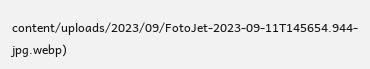content/uploads/2023/09/FotoJet-2023-09-11T145654.944-jpg.webp)